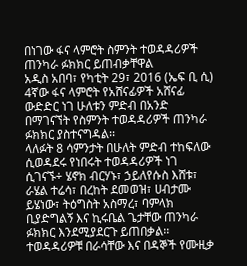በነገው ፋና ላምሮት ስምንት ተወዳዳሪዎች ጠንካራ ፉክክር ይጠብቃቸዋል
አዲስ አበባ፣ የካቲት 29፣ 2016 (ኤፍ ቢ ሲ) 4ኛው ፋና ላምሮት የአሸናፊዎች አሸናፊ ውድድር ነገ ሁለቱን ምድብ በአንድ በማገናኘት የስምንት ተወዳዳሪዎች ጠንካራ ፉክክር ያስተናግዳል፡፡
ላለፉት 8 ሳምንታት በሁለት ምድብ ተከፍለው ሲወዳደሩ የነበሩት ተወዳዳሪዎች ነገ ሲገናኙ÷ ሄኖክ ብርሃኑ፣ ኃይለየሱስ እሸቱ፣ ራሄል ተሬሳ፣ በረከት ደመወዝ፣ ሀብታሙ ይሄነው፣ ትዕግስት አስማረ፣ ባምላክ ቢያድግልኝ እና ኪሩቤል ጌታቸው ጠንካራ ፉክክር እንደሚያደርጉ ይጠበቃል፡፡
ተወዳዳሪዎቹ በራሳቸው እና በዳኞች የሙዚቃ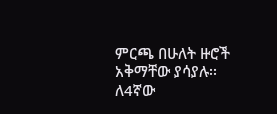ምርጫ በሁለት ዙሮች አቅማቸው ያሳያሉ፡፡
ለ4ኛው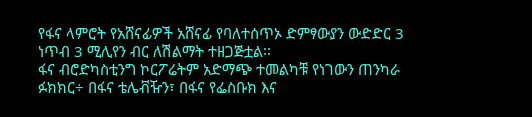የፋና ላምሮት የአሸናፊዎች አሸናፊ የባለተሰጥኦ ድምፃውያን ውድድር 3 ነጥብ 3 ሚሊየን ብር ለሽልማት ተዘጋጅቷል፡፡
ፋና ብሮድካስቲንግ ኮርፖሬትም አድማጭ ተመልካቹ የነገውን ጠንካራ ፉክክር÷ በፋና ቴሌቭዥን፣ በፋና የፌስቡክ እና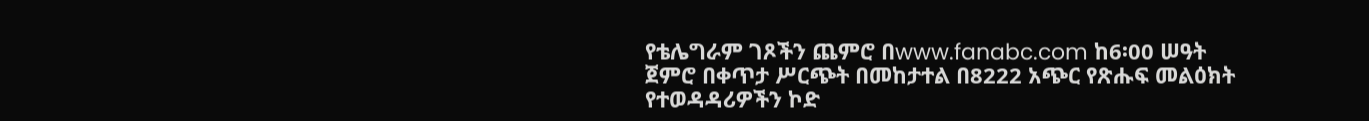የቴሌግራም ገጾችን ጨምሮ በwww.fanabc.com ከ6፡00 ሠዓት ጀምሮ በቀጥታ ሥርጭት በመከታተል በ8222 አጭር የጽሑፍ መልዕክት የተወዳዳሪዎችን ኮድ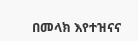በመላክ እየተዝናና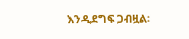እንዲደግፍ ጋብዟል፡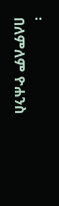፡
በለምለም ዮሐንስ